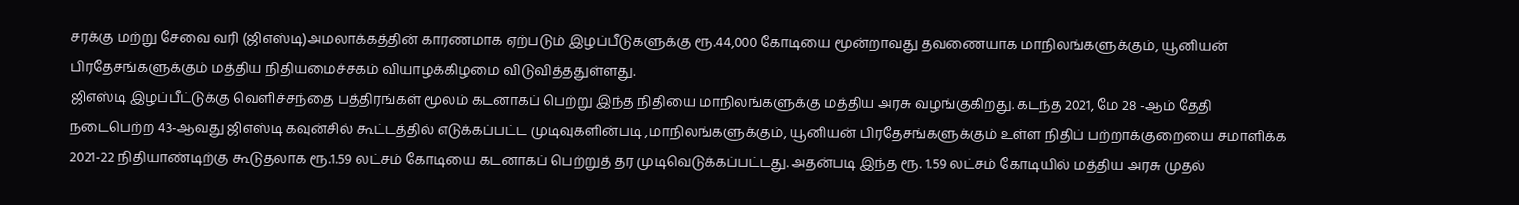சரக்கு மற்று சேவை வரி (ஜிஎஸ்டி)அமலாக்கத்தின் காரணமாக ஏற்படும் இழப்பீடுகளுக்கு ரூ.44,000 கோடியை மூன்றாவது தவணையாக மாநிலங்களுக்கும், யூனியன் பிரதேசங்களுக்கும் மத்திய நிதியமைச்சகம் வியாழக்கிழமை விடுவித்ததுள்ளது.
ஜிஎஸ்டி இழப்பீட்டுக்கு வெளிச்சந்தை பத்திரங்கள் மூலம் கடனாகப் பெற்று இந்த நிதியை மாநிலங்களுக்கு மத்திய அரசு வழங்குகிறது. கடந்த 2021, மே 28 -ஆம் தேதி நடைபெற்ற 43-ஆவது ஜிஎஸ்டி கவுன்சில் கூட்டத்தில் எடுக்கப்பட்ட முடிவுகளின்படி ,மாநிலங்களுக்கும், யூனியன் பிரதேசங்களுக்கும் உள்ள நிதிப் பற்றாக்குறையை சமாளிக்க 2021-22 நிதியாண்டிற்கு கூடுதலாக ரூ.1.59 லட்சம் கோடியை கடனாகப் பெற்றுத் தர முடிவெடுக்கப்பட்டது. அதன்படி இந்த ரூ. 1.59 லட்சம் கோடியில் மத்திய அரசு முதல்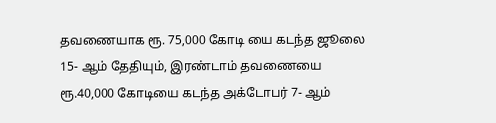தவணையாக ரூ. 75,000 கோடி யை கடந்த ஜூலை 15- ஆம் தேதியும், இரண்டாம் தவணையை ரூ.40,000 கோடியை கடந்த அக்டோபர் 7- ஆம்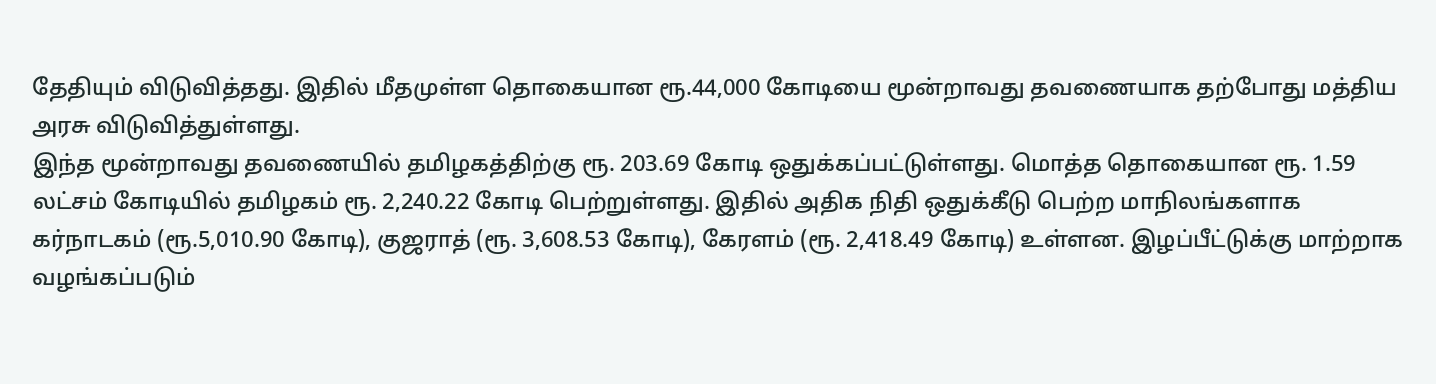தேதியும் விடுவித்தது. இதில் மீதமுள்ள தொகையான ரூ.44,000 கோடியை மூன்றாவது தவணையாக தற்போது மத்திய அரசு விடுவித்துள்ளது.
இந்த மூன்றாவது தவணையில் தமிழகத்திற்கு ரூ. 203.69 கோடி ஒதுக்கப்பட்டுள்ளது. மொத்த தொகையான ரூ. 1.59 லட்சம் கோடியில் தமிழகம் ரூ. 2,240.22 கோடி பெற்றுள்ளது. இதில் அதிக நிதி ஒதுக்கீடு பெற்ற மாநிலங்களாக கர்நாடகம் (ரூ.5,010.90 கோடி), குஜராத் (ரூ. 3,608.53 கோடி), கேரளம் (ரூ. 2,418.49 கோடி) உள்ளன. இழப்பீட்டுக்கு மாற்றாக வழங்கப்படும்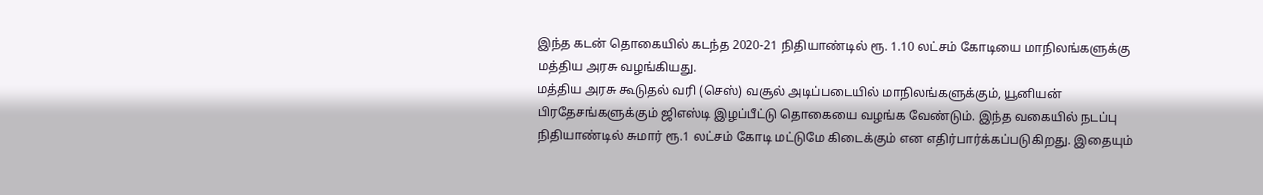இந்த கடன் தொகையில் கடந்த 2020-21 நிதியாண்டில் ரூ. 1.10 லட்சம் கோடியை மாநிலங்களுக்கு மத்திய அரசு வழங்கியது.
மத்திய அரசு கூடுதல் வரி (செஸ்) வசூல் அடிப்படையில் மாநிலங்களுக்கும், யூனியன் பிரதேசங்களுக்கும் ஜிஎஸ்டி இழப்பீட்டு தொகையை வழங்க வேண்டும். இந்த வகையில் நடப்பு நிதியாண்டில் சுமார் ரூ.1 லட்சம் கோடி மட்டுமே கிடைக்கும் என எதிர்பார்க்கப்படுகிறது. இதையும்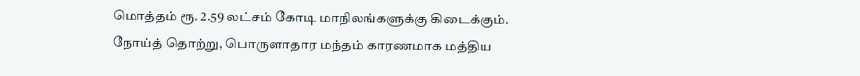மொத்தம் ரூ. 2.59 லட்சம் கோடி மாநிலங்களுக்கு கிடைக்கும். நோய்த் தொற்று, பொருளாதார மந்தம் காரணமாக மத்திய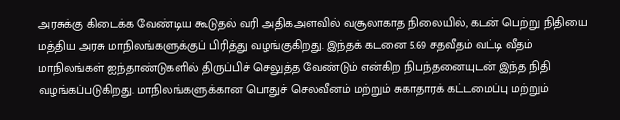அரசுக்கு கிடைக்க வேண்டிய கூடுதல் வரி அதிகஅளவில் வசூலாகாத நிலையில், கடன் பெற்று நிதியை மத்திய அரசு மாநிலங்களுக்குப் பிரித்து வழங்குகிறது. இந்தக் கடனை 5.69 சதவீதம் வட்டி வீதம் மாநிலங்கள் ஐந்தாண்டுகளில் திருப்பிச் செலுத்த வேண்டும் என்கிற நிபந்தனையுடன் இந்த நிதி வழங்கப்படுகிறது. மாநிலங்களுக்கான பொதுச் செலவீனம் மற்றும் சுகாதாரக் கட்டமைப்பு மற்றும்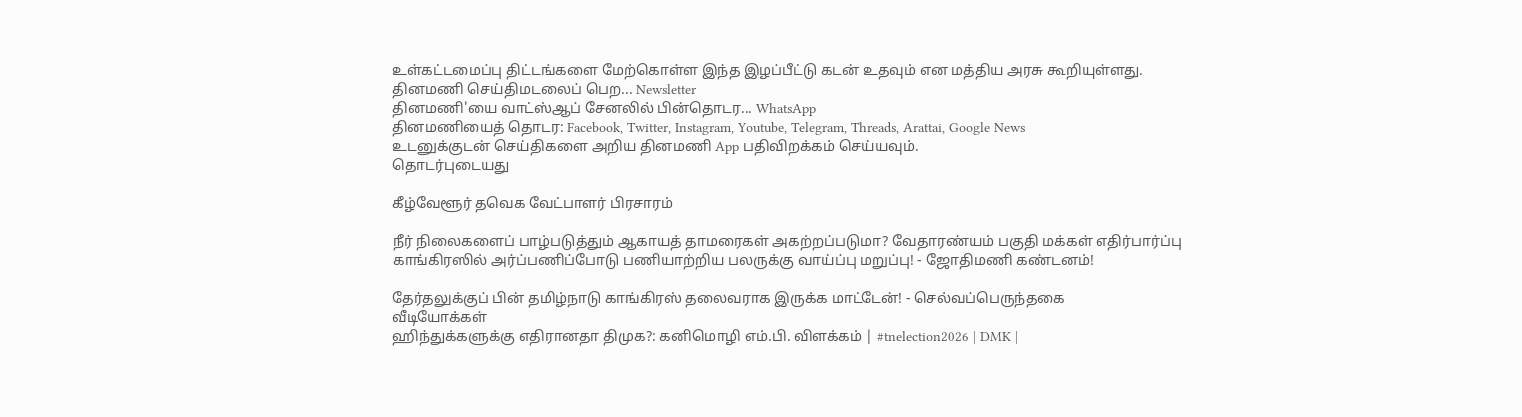உள்கட்டமைப்பு திட்டங்களை மேற்கொள்ள இந்த இழப்பீட்டு கடன் உதவும் என மத்திய அரசு கூறியுள்ளது.
தினமணி செய்திமடலைப் பெற... Newsletter
தினமணி'யை வாட்ஸ்ஆப் சேனலில் பின்தொடர... WhatsApp
தினமணியைத் தொடர: Facebook, Twitter, Instagram, Youtube, Telegram, Threads, Arattai, Google News
உடனுக்குடன் செய்திகளை அறிய தினமணி App பதிவிறக்கம் செய்யவும்.
தொடர்புடையது

கீழ்வேளூர் தவெக வேட்பாளர் பிரசாரம்

நீர் நிலைகளைப் பாழ்படுத்தும் ஆகாயத் தாமரைகள் அகற்றப்படுமா? வேதாரண்யம் பகுதி மக்கள் எதிர்பார்ப்பு
காங்கிரஸில் அர்ப்பணிப்போடு பணியாற்றிய பலருக்கு வாய்ப்பு மறுப்பு! - ஜோதிமணி கண்டனம்!

தேர்தலுக்குப் பின் தமிழ்நாடு காங்கிரஸ் தலைவராக இருக்க மாட்டேன்! - செல்வப்பெருந்தகை
வீடியோக்கள்
ஹிந்துக்களுக்கு எதிரானதா திமுக?: கனிமொழி எம்.பி. விளக்கம் | #tnelection2026 | DMK |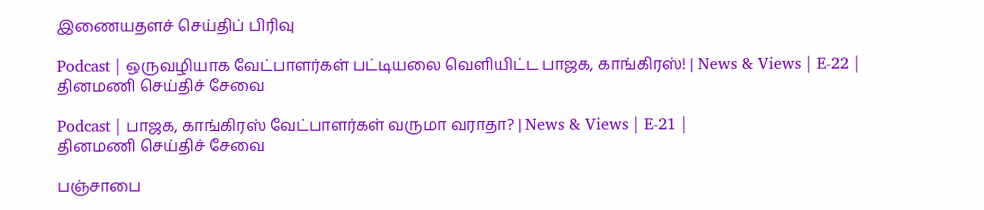இணையதளச் செய்திப் பிரிவு

Podcast | ஒருவழியாக வேட்பாளர்கள் பட்டியலை வெளியிட்ட பாஜக, காங்கிரஸ்! | News & Views | E-22 |
தினமணி செய்திச் சேவை

Podcast | பாஜக, காங்கிரஸ் வேட்பாளர்கள் வருமா வராதா? | News & Views | E-21 |
தினமணி செய்திச் சேவை

பஞ்சாபை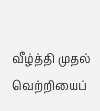வீழ்த்தி முதல் வெற்றியைப்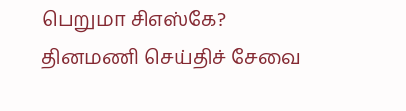பெறுமா சிஎஸ்கே?
தினமணி செய்திச் சேவை